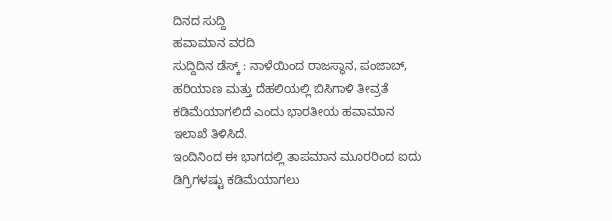ದಿನದ ಸುದ್ದಿ
ಹವಾಮಾನ ವರದಿ
ಸುದ್ದಿದಿನ ಡೆಸ್ಕ್ : ನಾಳೆಯಿಂದ ರಾಜಸ್ಥಾನ, ಪಂಜಾಬ್, ಹರಿಯಾಣ ಮತ್ತು ದೆಹಲಿಯಲ್ಲಿ ಬಿಸಿಗಾಳಿ ತೀವ್ರತೆ ಕಡಿಮೆಯಾಗಲಿದೆ ಎಂದು ಭಾರತೀಯ ಹವಾಮಾನ ಇಲಾಖೆ ತಿಳಿಸಿದೆ.
ಇಂದಿನಿಂದ ಈ ಭಾಗದಲ್ಲಿ ತಾಪಮಾನ ಮೂರರಿಂದ ಐದು ಡಿಗ್ರಿಗಳಷ್ಟು ಕಡಿಮೆಯಾಗಲು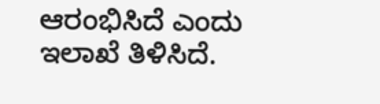ಆರಂಭಿಸಿದೆ ಎಂದು ಇಲಾಖೆ ತಿಳಿಸಿದೆ.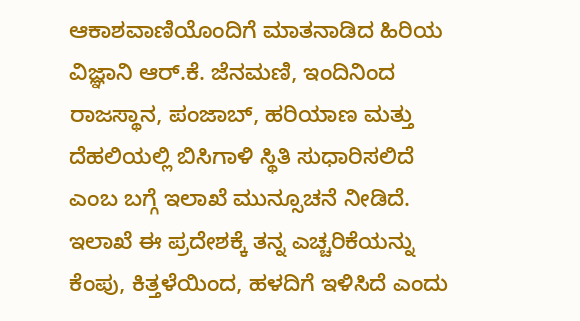ಆಕಾಶವಾಣಿಯೊಂದಿಗೆ ಮಾತನಾಡಿದ ಹಿರಿಯ ವಿಜ್ಞಾನಿ ಆರ್.ಕೆ. ಜೆನಮಣಿ, ಇಂದಿನಿಂದ ರಾಜಸ್ಥಾನ, ಪಂಜಾಬ್, ಹರಿಯಾಣ ಮತ್ತು ದೆಹಲಿಯಲ್ಲಿ ಬಿಸಿಗಾಳಿ ಸ್ಥಿತಿ ಸುಧಾರಿಸಲಿದೆ ಎಂಬ ಬಗ್ಗೆ ಇಲಾಖೆ ಮುನ್ಸೂಚನೆ ನೀಡಿದೆ. ಇಲಾಖೆ ಈ ಪ್ರದೇಶಕ್ಕೆ ತನ್ನ ಎಚ್ಚರಿಕೆಯನ್ನು ಕೆಂಪು, ಕಿತ್ತಳೆಯಿಂದ, ಹಳದಿಗೆ ಇಳಿಸಿದೆ ಎಂದು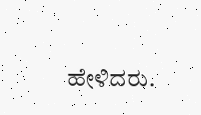ಹೇಳಿದರು.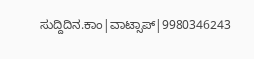ಸುದ್ದಿದಿನ.ಕಾಂ|ವಾಟ್ಸಾಪ್|9980346243